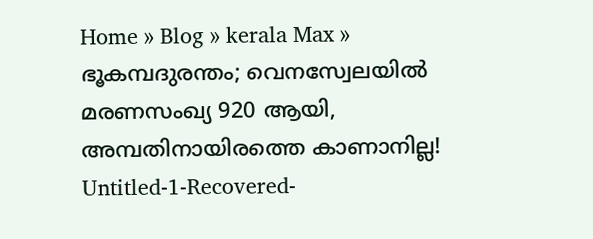Home » Blog » kerala Max » ഭൂകമ്പദുരന്തം; വെനസ്വേലയിൽ മരണസംഖ്യ 920 ആയി, അമ്പതിനായിരത്തെ കാണാനില്ല!
Untitled-1-Recovered-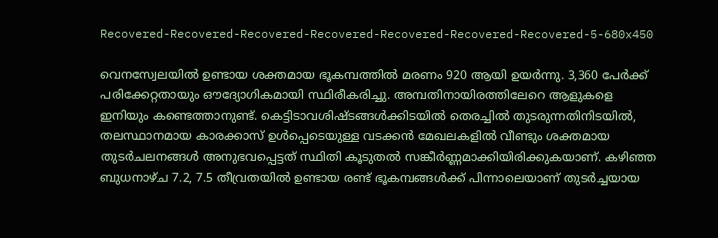Recovered-Recovered-Recovered-Recovered-Recovered-Recovered-Recovered-5-680x450

വെനസ്വേലയിൽ ഉണ്ടായ ശക്തമായ ഭൂകമ്പത്തിൽ മരണം 920 ആയി ഉയർന്നു. 3,360 പേർക്ക് പരിക്കേറ്റതായും ഔദ്യോഗികമായി സ്ഥിരീകരിച്ചു. അമ്പതിനായിരത്തിലേറെ ആളുകളെ ഇനിയും കണ്ടെത്താനുണ്ട്. കെട്ടിടാവശിഷ്ടങ്ങൾക്കിടയിൽ തെരച്ചിൽ തുടരുന്നതിനിടയിൽ, തലസ്ഥാനമായ കാരക്കാസ് ഉൾപ്പെടെയുള്ള വടക്കൻ മേഖലകളിൽ വീണ്ടും ശക്തമായ തുടർചലനങ്ങൾ അനുഭവപ്പെട്ടത് സ്ഥിതി കൂടുതൽ സങ്കീർണ്ണമാക്കിയിരിക്കുകയാണ്. കഴിഞ്ഞ ബുധനാഴ്ച 7.2, 7.5 തീവ്രതയിൽ ഉണ്ടായ രണ്ട് ഭൂകമ്പങ്ങൾക്ക് പിന്നാലെയാണ് തുടർച്ചയായ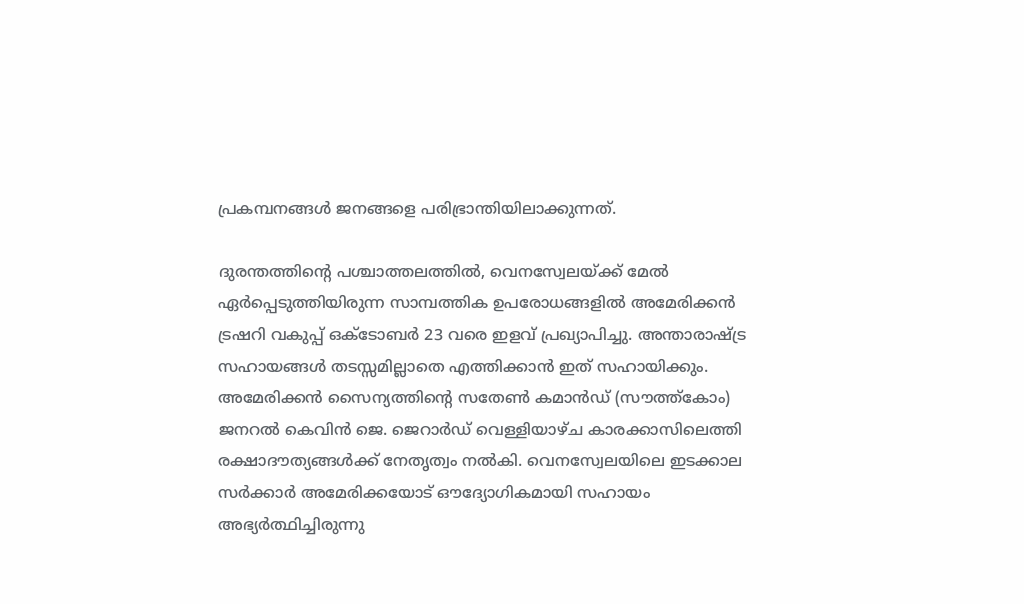പ്രകമ്പനങ്ങൾ ജനങ്ങളെ പരിഭ്രാന്തിയിലാക്കുന്നത്.

ദുരന്തത്തിന്റെ പശ്ചാത്തലത്തിൽ, വെനസ്വേലയ്ക്ക് മേൽ ഏർപ്പെടുത്തിയിരുന്ന സാമ്പത്തിക ഉപരോധങ്ങളിൽ അമേരിക്കൻ ട്രഷറി വകുപ്പ് ഒക്ടോബർ 23 വരെ ഇളവ് പ്രഖ്യാപിച്ചു. അന്താരാഷ്ട്ര സഹായങ്ങൾ തടസ്സമില്ലാതെ എത്തിക്കാൻ ഇത് സഹായിക്കും. അമേരിക്കൻ സൈന്യത്തിന്റെ സതേൺ കമാൻഡ് (സൗത്ത്‌കോം) ജനറൽ കെവിൻ ജെ. ജെറാർഡ് വെള്ളിയാഴ്ച കാരക്കാസിലെത്തി രക്ഷാദൗത്യങ്ങൾക്ക് നേതൃത്വം നൽകി. വെനസ്വേലയിലെ ഇടക്കാല സർക്കാർ അമേരിക്കയോട് ഔദ്യോഗികമായി സഹായം അഭ്യർത്ഥിച്ചിരുന്നു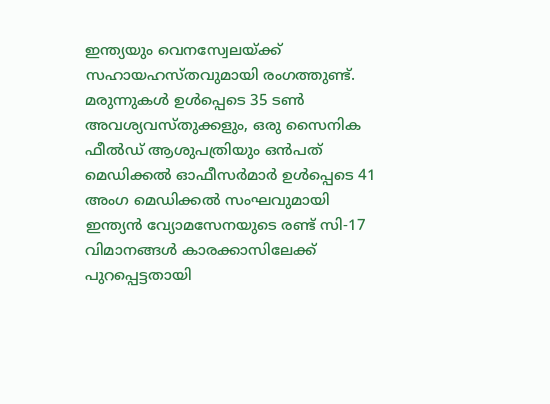ഇന്ത്യയും വെനസ്വേലയ്ക്ക് സഹായഹസ്തവുമായി രംഗത്തുണ്ട്. മരുന്നുകൾ ഉൾപ്പെടെ 35 ടൺ അവശ്യവസ്തുക്കളും, ഒരു സൈനിക ഫീൽഡ് ആശുപത്രിയും ഒൻപത് മെഡിക്കൽ ഓഫീസർമാർ ഉൾപ്പെടെ 41 അംഗ മെഡിക്കൽ സംഘവുമായി ഇന്ത്യൻ വ്യോമസേനയുടെ രണ്ട് സി-17 വിമാനങ്ങൾ കാരക്കാസിലേക്ക് പുറപ്പെട്ടതായി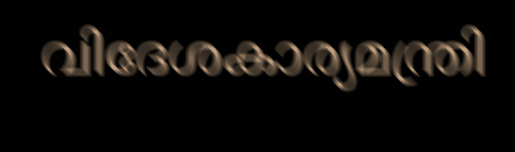വിദേശകാര്യമന്ത്രി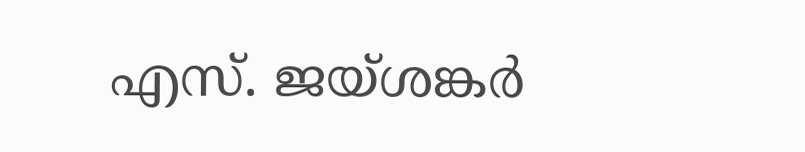എസ്. ജയ്ശങ്കർ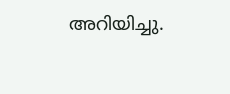അറിയിച്ചു.